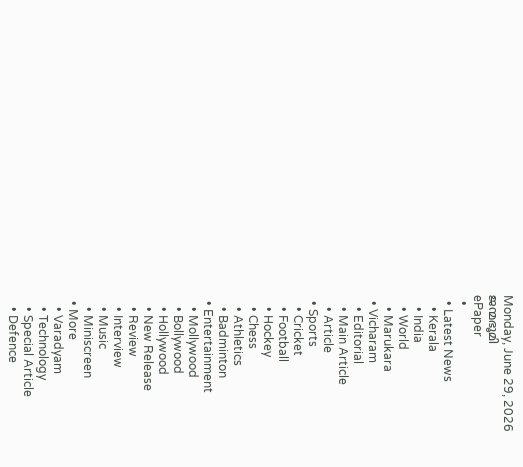Monday, June 29, 2026
ജന്മഭൂമി
ePaper
  •
  • Latest News
    • Kerala
    • India
    • World
    • Marukara
  • Vicharam
    • Editorial
    • Main Article
    • Article
  • Sports
    • Cricket
    • Football
    • Hockey
    • Chess
    • Athletics
    • Badminton
  • Entertainment
    • Mollywood
    • Bollywood
    • Hollywood
    • New Release
    • Review
    • Interview
    • Music
    • Miniscreen
  • More
    • Varadyam
    • Technology
    • Special Article
    • Defence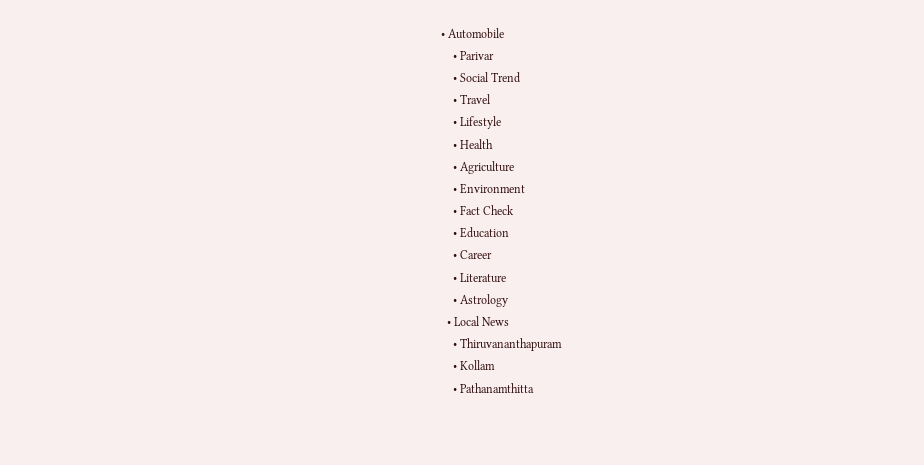• Automobile
    • Parivar
    • Social Trend
    • Travel
    • Lifestyle
    • Health
    • Agriculture
    • Environment
    • Fact Check
    • Education
    • Career
    • Literature
    • Astrology
  • Local News
    • Thiruvananthapuram
    • Kollam
    • Pathanamthitta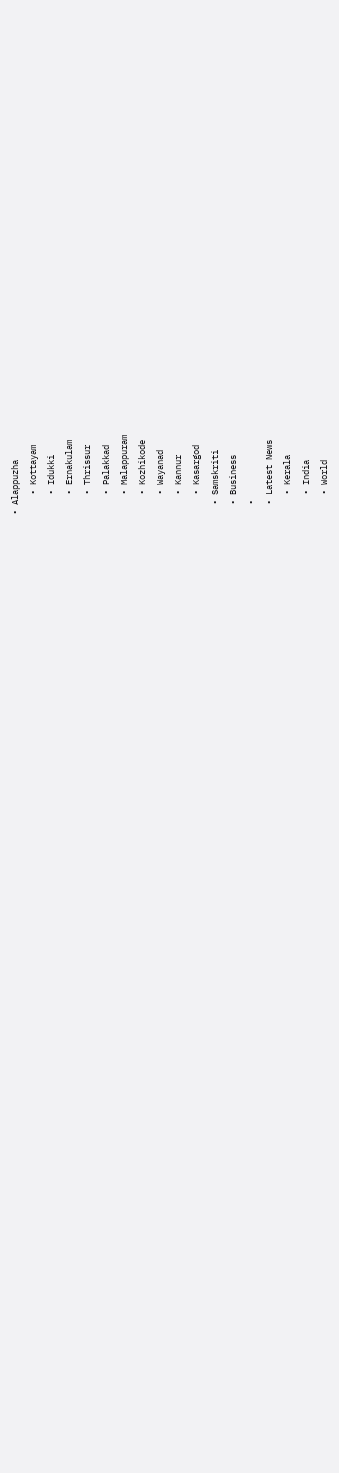• Alappuzha
    • Kottayam
    • Idukki
    • Ernakulam
    • Thrissur
    • Palakkad
    • Malappuram
    • Kozhikode
    • Wayanad
    • Kannur
    • Kasargod
  • Samskriti
  • Business
  •
  • Latest News
    • Kerala
    • India
    • World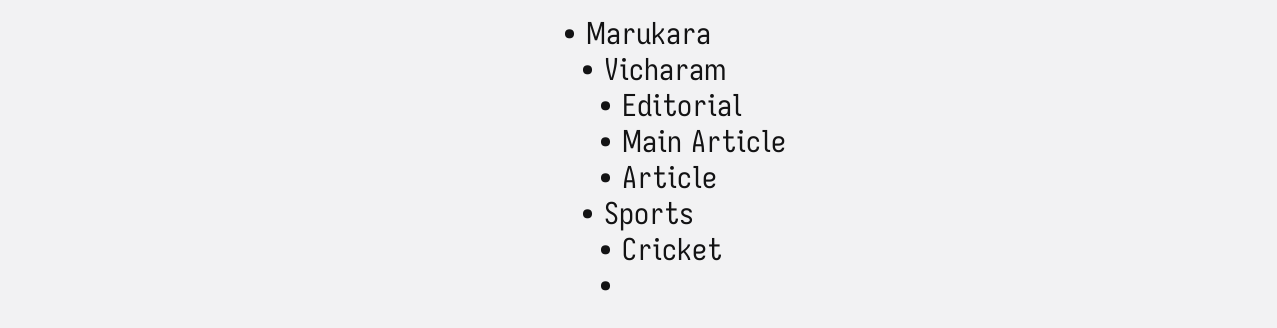• Marukara
  • Vicharam
    • Editorial
    • Main Article
    • Article
  • Sports
    • Cricket
    •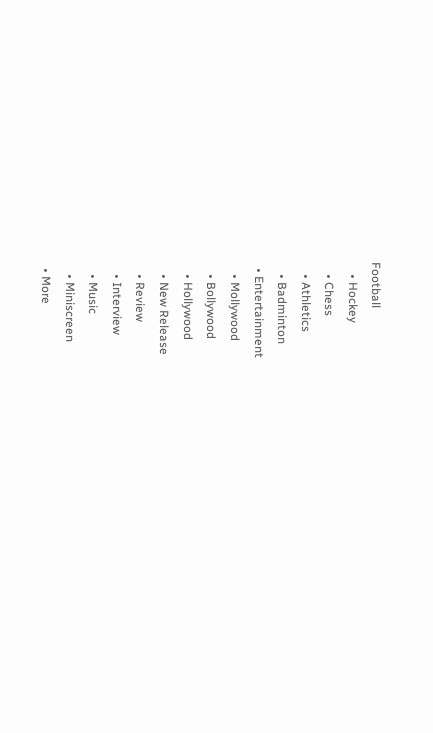Football
    • Hockey
    • Chess
    • Athletics
    • Badminton
  • Entertainment
    • Mollywood
    • Bollywood
    • Hollywood
    • New Release
    • Review
    • Interview
    • Music
    • Miniscreen
  • More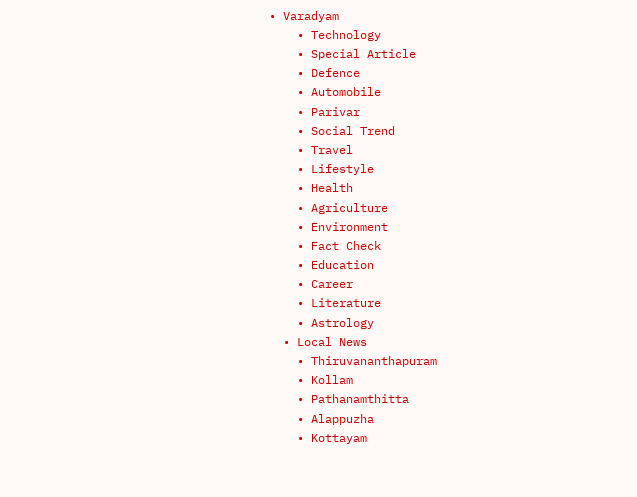• Varadyam
    • Technology
    • Special Article
    • Defence
    • Automobile
    • Parivar
    • Social Trend
    • Travel
    • Lifestyle
    • Health
    • Agriculture
    • Environment
    • Fact Check
    • Education
    • Career
    • Literature
    • Astrology
  • Local News
    • Thiruvananthapuram
    • Kollam
    • Pathanamthitta
    • Alappuzha
    • Kottayam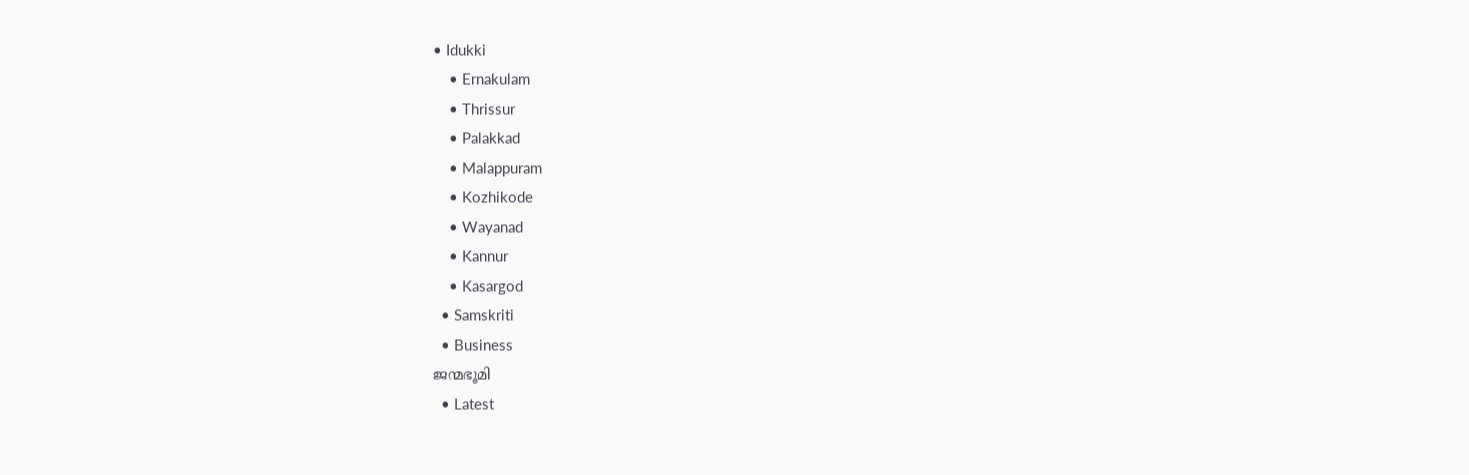• Idukki
    • Ernakulam
    • Thrissur
    • Palakkad
    • Malappuram
    • Kozhikode
    • Wayanad
    • Kannur
    • Kasargod
  • Samskriti
  • Business
ജന്മഭൂമി
  • Latest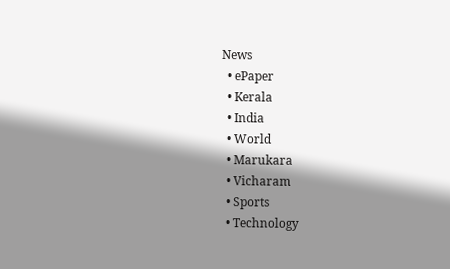News
  • ePaper
  • Kerala
  • India
  • World
  • Marukara
  • Vicharam
  • Sports
  • Technology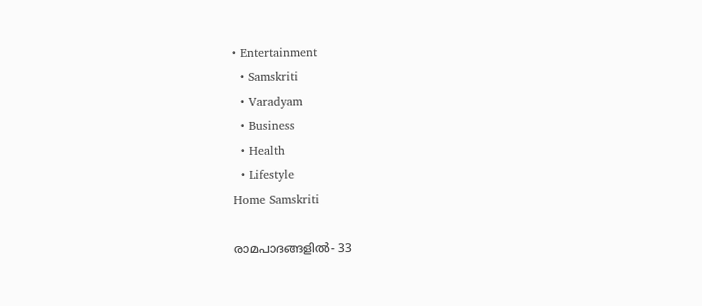• Entertainment
  • Samskriti
  • Varadyam
  • Business
  • Health
  • Lifestyle
Home Samskriti

രാമപാദങ്ങളില്‍- 33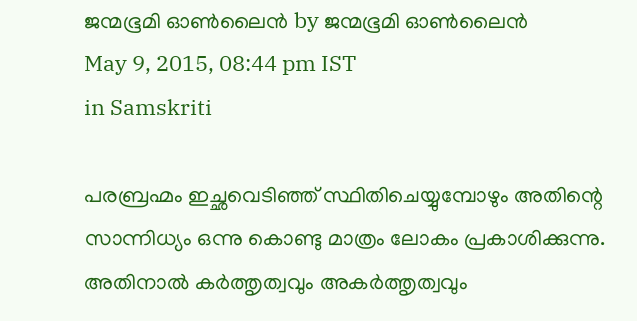ജന്മഭൂമി ഓണ്‍ലൈന്‍ by ജന്മഭൂമി ഓണ്‍ലൈന്‍
May 9, 2015, 08:44 pm IST
in Samskriti

പരബ്രഹ്മം ഇച്ഛവെടിഞ്ഞ് സ്ഥിതിചെയ്യുമ്പോഴും അതിന്റെ സാന്നിധ്യം ഒന്നു കൊണ്ടു മാത്രം ലോകം പ്രകാശിക്കുന്നു. അതിനാല്‍ കര്‍ത്തൃത്വവും അകര്‍ത്തൃത്വവും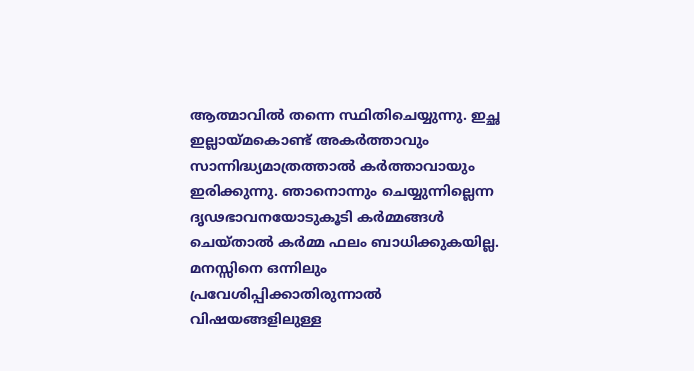ആത്മാവില്‍ തന്നെ സ്ഥിതിചെയ്യുന്നു. ഇച്ഛ ഇല്ലായ്‌മകൊണ്ട് അകര്‍ത്താവും സാന്നിദ്ധ്യമാത്രത്താല്‍ കര്‍ത്താവായും ഇരിക്കുന്നു. ഞാനൊന്നും ചെയ്യുന്നില്ലെന്ന ദൃഢഭാവനയോടുകൂടി കര്‍മ്മങ്ങള്‍ ചെയ്താല്‍ കര്‍മ്മ ഫലം ബാധിക്കുകയില്ല. മനസ്സിനെ ഒന്നിലും പ്രവേശിപ്പിക്കാതിരുന്നാല്‍ വിഷയങ്ങളിലുള്ള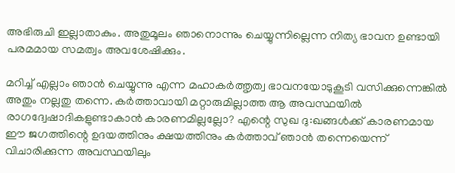അഭിരുചി ഇല്ലാതാകും. അതുമൂലം ഞാനൊന്നും ചെയ്യുന്നില്ലെന്ന നിത്യ ഭാവന ഉണ്ടായി പരമമായ സമത്വം അവശേഷിക്കും.

മറിച്ച് എല്ലാം ഞാന്‍ ചെയ്യുന്നു എന്ന മഹാകര്‍ത്തൃത്വ ഭാവനയോടുകൂടി വസിക്കുന്നെങ്കില്‍ അതും നല്ലതു തന്നെ. കര്‍ത്താവായി മറ്റാരുമില്ലാത്ത ആ അവസ്ഥയില്‍ രാഗദ്വേഷാദികളുണ്ടാകാന്‍ കാരണമില്ലല്ലോ? എന്റെ സുഖ ദു:ഖങ്ങള്‍ക്ക് കാരണമായ ഈ ജഗത്തിന്റെ ഉദയത്തിനും ക്ഷയത്തിനും കര്‍ത്താവ് ഞാന്‍ തന്നെയെന്ന് വിചാരിക്കുന്ന അവസ്ഥയിലും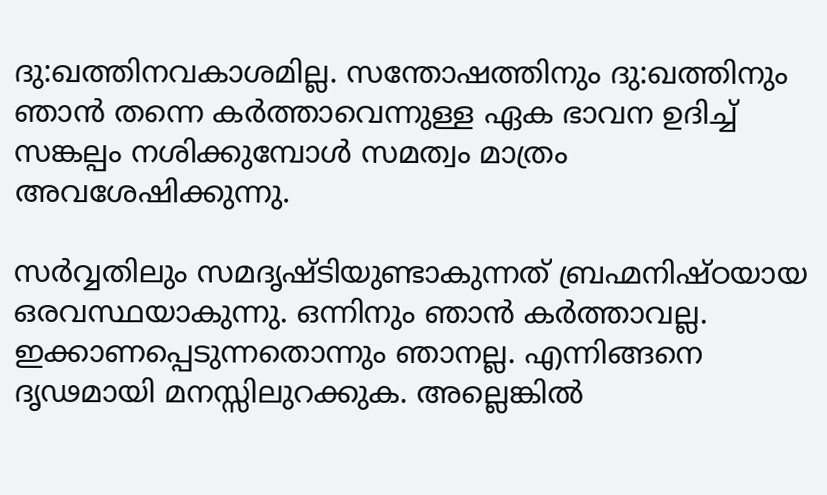ദു:ഖത്തിനവകാശമില്ല. സന്തോഷത്തിനും ദു:ഖത്തിനും ഞാന്‍ തന്നെ കര്‍ത്താവെന്നുള്ള ഏക ഭാവന ഉദിച്ച് സങ്കല്പം നശിക്കുമ്പോള്‍ സമത്വം മാത്രം അവശേഷിക്കുന്നു.

സര്‍വ്വതിലും സമദൃഷ്ടിയുണ്ടാകുന്നത് ബ്രഹ്മനിഷ്ഠയായ ഒരവസ്ഥയാകുന്നു. ഒന്നിനും ഞാന്‍ കര്‍ത്താവല്ല. ഇക്കാണപ്പെടുന്നതൊന്നും ഞാനല്ല. എന്നിങ്ങനെ ദൃഢമായി മനസ്സിലുറക്കുക. അല്ലെങ്കില്‍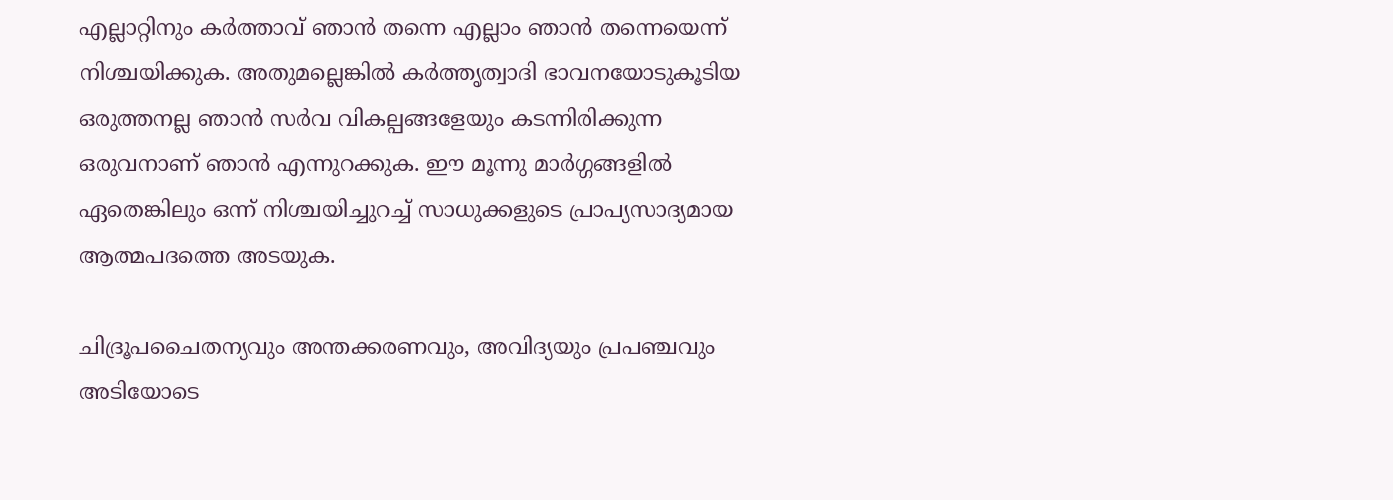എല്ലാറ്റിനും കര്‍ത്താവ് ഞാന്‍ തന്നെ എല്ലാം ഞാന്‍ തന്നെയെന്ന് നിശ്ചയിക്കുക. അതുമല്ലെങ്കില്‍ കര്‍ത്തൃത്വാദി ഭാവനയോടുകൂടിയ ഒരുത്തനല്ല ഞാന്‍ സര്‍വ വികല്പങ്ങളേയും കടന്നിരിക്കുന്ന ഒരുവനാണ് ഞാന്‍ എന്നുറക്കുക. ഈ മൂന്നു മാര്‍ഗ്ഗങ്ങളില്‍ ഏതെങ്കിലും ഒന്ന് നിശ്ചയിച്ചുറച്ച് സാധുക്കളുടെ പ്രാപ്യസാദ്യമായ ആത്മപദത്തെ അടയുക.

ചിദ്രൂപചൈതന്യവും അന്തക്കരണവും, അവിദ്യയും പ്രപഞ്ചവും അടിയോടെ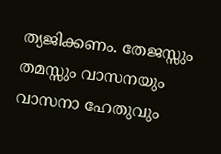ത്യജിക്കണം. തേജസ്സും തമസ്സും വാസനയും വാസനാ ഹേതുവും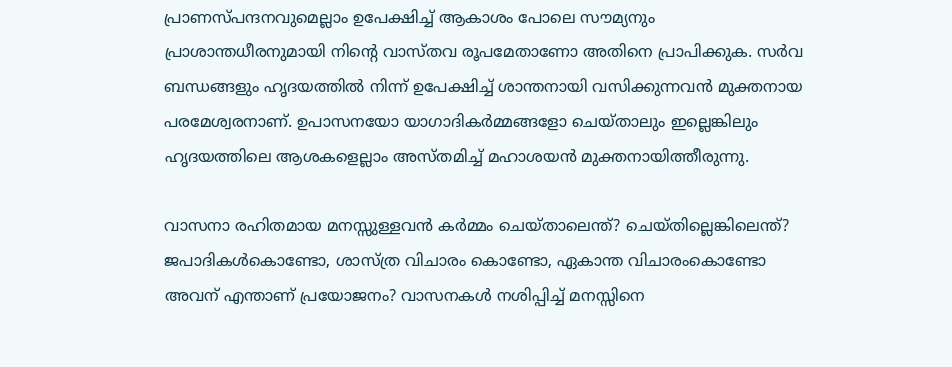പ്രാണസ്പന്ദനവുമെല്ലാം ഉപേക്ഷിച്ച് ആകാശം പോലെ സൗമ്യനും പ്രാശാന്തധീരനുമായി നിന്റെ വാസ്തവ രൂപമേതാണോ അതിനെ പ്രാപിക്കുക. സര്‍വ ബന്ധങ്ങളും ഹൃദയത്തില്‍ നിന്ന് ഉപേക്ഷിച്ച് ശാന്തനായി വസിക്കുന്നവന്‍ മുക്തനായ പരമേശ്വരനാണ്. ഉപാസനയോ യാഗാദികര്‍മ്മങ്ങളോ ചെയ്താലും ഇല്ലെങ്കിലും ഹൃദയത്തിലെ ആശകളെല്ലാം അസ്തമിച്ച് മഹാശയന്‍ മുക്തനായിത്തീരുന്നു.

വാസനാ രഹിതമായ മനസ്സുള്ളവന്‍ കര്‍മ്മം ചെയ്താലെന്ത്? ചെയ്തില്ലെങ്കിലെന്ത്? ജപാദികള്‍കൊണ്ടോ, ശാസ്ത്ര വിചാരം കൊണ്ടോ, ഏകാന്ത വിചാരംകൊണ്ടോ അവന് എന്താണ് പ്രയോജനം? വാസനകള്‍ നശിപ്പിച്ച് മനസ്സിനെ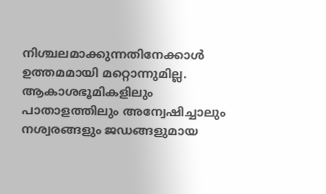നിശ്ചലമാക്കുന്നതിനേക്കാള്‍ ഉത്തമമായി മറ്റൊന്നുമില്ല. ആകാശഭൂമികളിലും പാതാളത്തിലും അന്വേഷിച്ചാലും നശ്വരങ്ങളും ജഡങ്ങളുമായ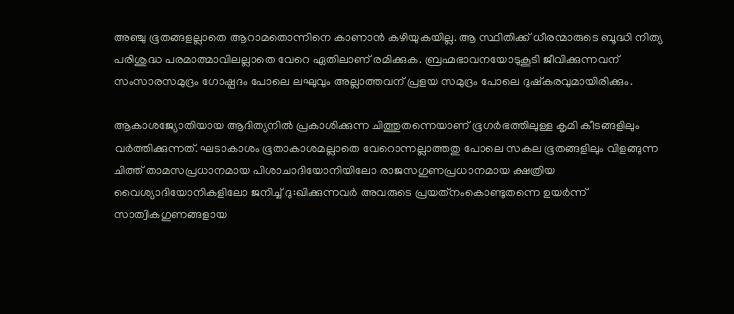അഞ്ചു ഭൂതങ്ങളല്ലാതെ ആറാമതൊന്നിനെ കാണാന്‍ കഴിയുകയില്ല. ആ സ്ഥിതിക്ക് ധീരന്മാരുടെ ബൂദ്ധി നിത്യ പരിശുദ്ധ പരമാത്മാവിലല്ലാതെ വേറെ ഏതിലാണ് രമിക്കുക. ബ്രഹ്മഭാവനയോടുകൂടി ജീവിക്കുന്നവന് സംസാരസമുദ്രം ഗോഷ്പദം പോലെ ലഘുവും അല്ലാത്തവന് പ്രളയ സമുദ്രം പോലെ ദുഷ്‌കരവുമായിരിക്കും.

ആകാശജ്യോതിയായ ആദിത്യനില്‍ പ്രകാശിക്കുന്ന ചിത്തുതന്നെയാണ് ഭൂഗര്‍ഭത്തിലുള്ള കൃമി കീടങ്ങളിലും വര്‍ത്തിക്കുന്നത്. ഘടാകാശം ഭൂതാകാശമല്ലാതെ വേറൊന്നല്ലാത്തതു പോലെ സകല ഭൂതങ്ങളിലും വിളങ്ങുന്ന ചിത്ത് താമസപ്രധാനമായ പിശാചാദിയോനിയിലോ രാജസഗുണപ്രധാനമായ ക്ഷത്രിയ വൈശ്യാദിയോനികളിലോ ജനിച്ച് ദു:ഖിക്കുന്നവര്‍ അവരുടെ പ്രയത്‌നംകൊണ്ടുതന്നെ ഉയര്‍ന്ന് സാത്വികഗുണങ്ങളായ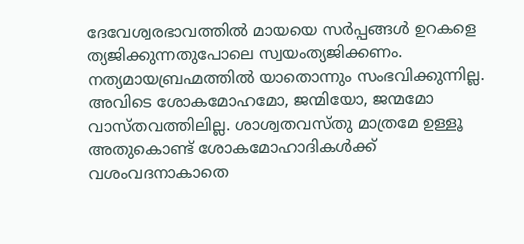ദേവേശ്വരഭാവത്തില്‍ മായയെ സര്‍പ്പങ്ങള്‍ ഉറകളെ ത്യജിക്കുന്നതുപോലെ സ്വയംത്യജിക്കണം. നത്യമായബ്രഹ്മത്തില്‍ യാതൊന്നും സംഭവിക്കുന്നില്ല. അവിടെ ശോകമോഹമോ, ജന്മിയോ, ജന്മമോ വാസ്തവത്തിലില്ല. ശാശ്വതവസ്തു മാത്രമേ ഉള്ളൂ അതുകൊണ്ട് ശോകമോഹാദികള്‍ക്ക് വശംവദനാകാതെ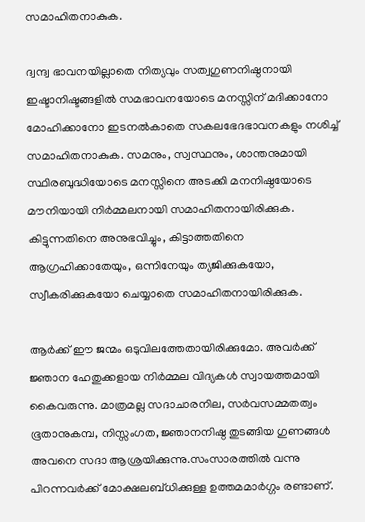സമാഹിതനാകുക.

ദ്വന്ദ്വ ഭാവനയില്ലാതെ നിത്യവും സത്വഗുണനിഷ്ഠനായി ഇഷ്ടാനിഷ്ടങ്ങളില്‍ സമഭാവനയോടെ മനസ്സിന് മദിക്കാനോ മോഹിക്കാനോ ഇടനല്‍കാതെ സകലഭേദഭാവനകളും നശിച്ച് സമാഹിതനാകുക. സമനും, സ്വസ്ഥനും, ശാന്തനുമായി സ്ഥിരബുദ്ധിയോടെ മനസ്സിനെ അടക്കി മനനിഷ്ഠയോടെ മൗനിയായി നിര്‍മ്മലനായി സമാഹിതനായിരിക്കുക. കിട്ടുന്നതിനെ അനുഭവിച്ചും, കിട്ടാത്തതിനെ ആഗ്രഹിക്കാതേയും, ഒന്നിനേയും ത്യജിക്കുകയോ, സ്വീകരിക്കുകയോ ചെയ്യാതെ സമാഹിതനായിരിക്കുക.

ആര്‍ക്ക് ഈ ജന്മം ഒടുവിലത്തേതായിരിക്കുമോ. അവര്‍ക്ക് ജ്ഞാന ഹേതുക്കളായ നിര്‍മ്മല വിദ്യകള്‍ സ്വായത്തമായി കൈവരുന്നു. മാത്രമല്ല സദാചാരനില, സര്‍വസമ്മതത്വം ഭൂതാനുകമ്പ, നിസ്സംഗത, ജ്ഞാനനിഷ്ഠ തുടങ്ങിയ ഗുണങ്ങള്‍ അവനെ സദാ ആശ്രയിക്കുന്നു.സംസാരത്തില്‍ വന്നു പിറന്നവര്‍ക്ക് മോക്ഷലബ്ധിക്കുള്ള ഉത്തമമാര്‍ഗ്ഗം രണ്ടാണ്.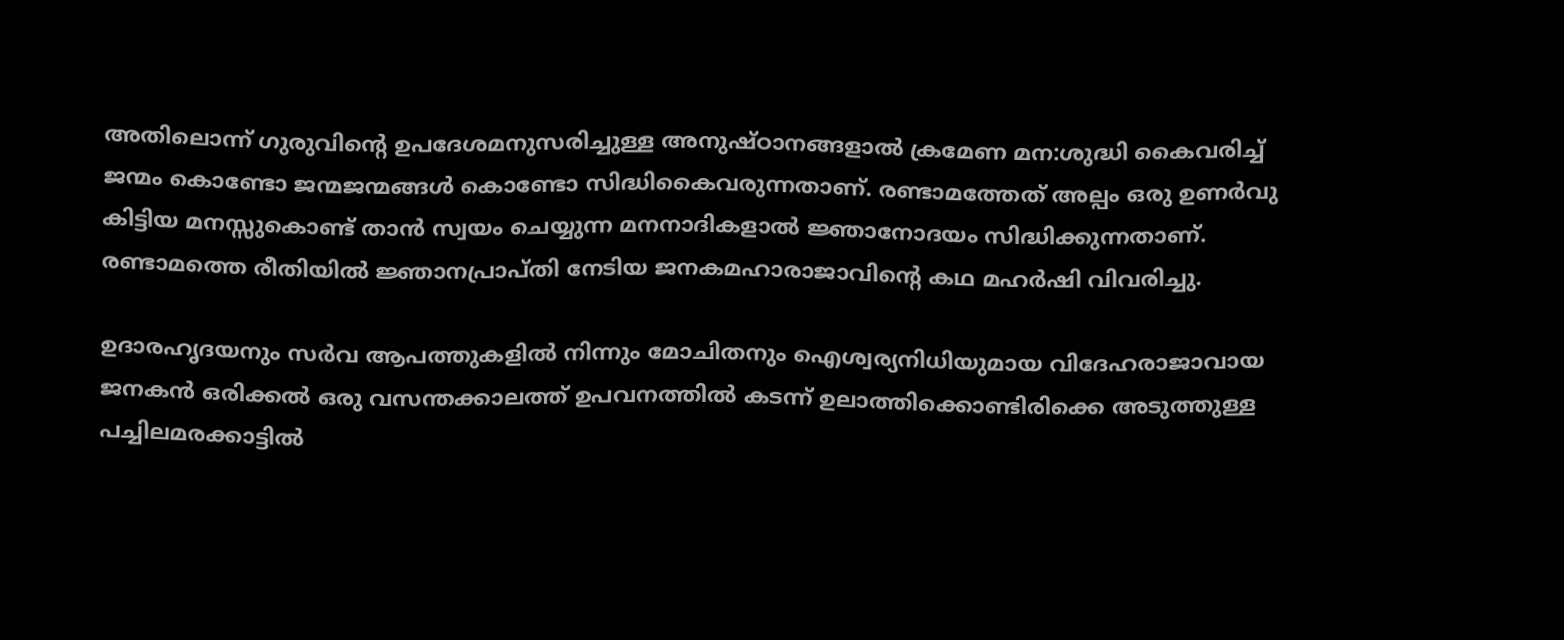അതിലൊന്ന് ഗുരുവിന്റെ ഉപദേശമനുസരിച്ചുള്ള അനുഷ്ഠാനങ്ങളാല്‍ ക്രമേണ മന:ശുദ്ധി കൈവരിച്ച് ജന്മം കൊണ്ടോ ജന്മജന്മങ്ങള്‍ കൊണ്ടോ സിദ്ധികൈവരുന്നതാണ്. രണ്ടാമത്തേത് അല്പം ഒരു ഉണര്‍വു കിട്ടിയ മനസ്സുകൊണ്ട് താന്‍ സ്വയം ചെയ്യുന്ന മനനാദികളാല്‍ ജ്ഞാനോദയം സിദ്ധിക്കുന്നതാണ്. രണ്ടാമത്തെ രീതിയില്‍ ജ്ഞാനപ്രാപ്തി നേടിയ ജനകമഹാരാജാവിന്റെ കഥ മഹര്‍ഷി വിവരിച്ചു.

ഉദാരഹൃദയനും സര്‍വ ആപത്തുകളില്‍ നിന്നും മോചിതനും ഐശ്വര്യനിധിയുമായ വിദേഹരാജാവായ ജനകന്‍ ഒരിക്കല്‍ ഒരു വസന്തക്കാലത്ത് ഉപവനത്തില്‍ കടന്ന് ഉലാത്തിക്കൊണ്ടിരിക്കെ അടുത്തുള്ള പച്ചിലമരക്കാട്ടില്‍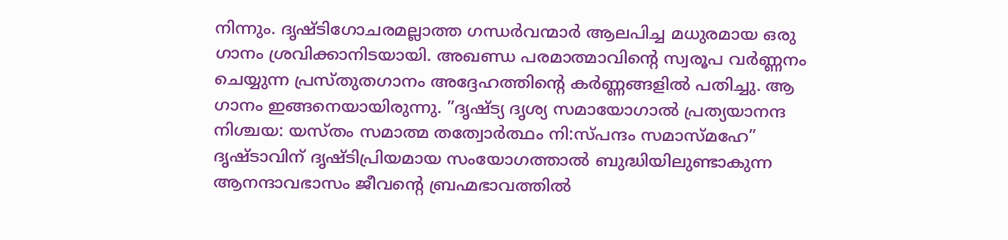നിന്നും. ദൃഷ്ടിഗോചരമല്ലാത്ത ഗന്ധര്‍വന്മാര്‍ ആലപിച്ച മധുരമായ ഒരു ഗാനം ശ്രവിക്കാനിടയായി. അഖണ്ഡ പരമാത്മാവിന്റെ സ്വരൂപ വര്‍ണ്ണനം ചെയ്യുന്ന പ്രസ്തുതഗാനം അദ്ദേഹത്തിന്റെ കര്‍ണ്ണങ്ങളില്‍ പതിച്ചു. ആ ഗാനം ഇങ്ങനെയായിരുന്നു. ”ദൃഷ്ട്യ ദൃശ്യ സമായോഗാല്‍ പ്രത്യയാനന്ദ നിശ്ചയ: യസ്തം സമാത്മ തത്വോര്‍ത്ഥം നി:സ്പന്ദം സമാസ്മഹേ” ദൃഷ്ടാവിന് ദൃഷ്ടിപ്രിയമായ സംയോഗത്താല്‍ ബുദ്ധിയിലുണ്ടാകുന്ന ആനന്ദാവഭാസം ജീവന്റെ ബ്രഹ്മഭാവത്തില്‍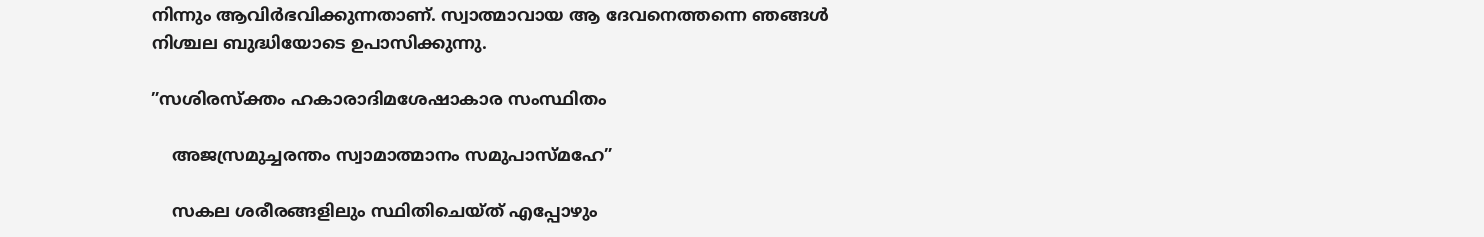നിന്നും ആവിര്‍ഭവിക്കുന്നതാണ്. സ്വാത്മാവായ ആ ദേവനെത്തന്നെ ഞങ്ങള്‍ നിശ്ചല ബുദ്ധിയോടെ ഉപാസിക്കുന്നു.

”സശിരസ്‌ക്തം ഹകാരാദിമശേഷാകാര സംസ്ഥിതം

    അജസ്രമുച്ചരന്തം സ്വാമാത്മാനം സമുപാസ്മഹേ”

    സകല ശരീരങ്ങളിലും സ്ഥിതിചെയ്ത് എപ്പോഴും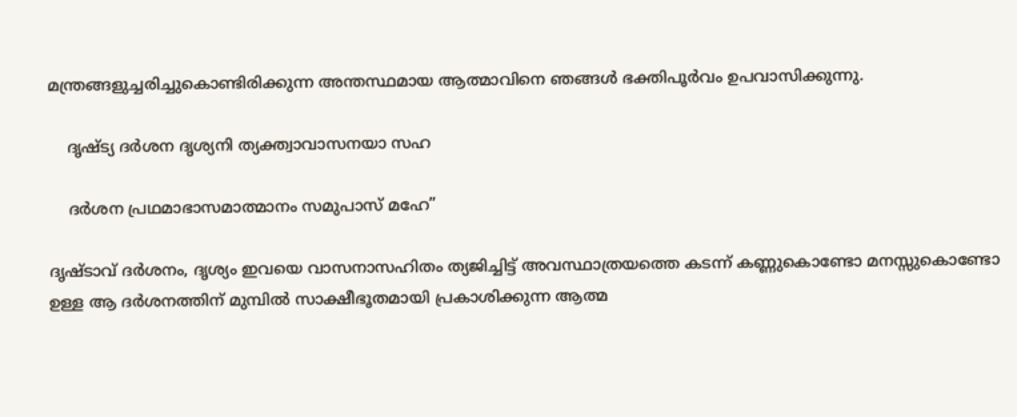മന്ത്രങ്ങളുച്ചരിച്ചുകൊണ്ടിരിക്കുന്ന അന്തസ്ഥമായ ആത്മാവിനെ ഞങ്ങള്‍ ഭക്തിപൂര്‍വം ഉപവാസിക്കുന്നു.

    ദൃഷ്ട്യ ദര്‍ശന ദൃശ്യനി ത്യക്ത്വാവാസനയാ സഹ

    ദര്‍ശന പ്രഥമാഭാസമാത്മാനം സമുപാസ് മഹേ”

ദൃഷ്ടാവ് ദര്‍ശനം, ദൃശ്യം ഇവയെ വാസനാസഹിതം ത്യജിച്ചിട്ട് അവസ്ഥാത്രയത്തെ കടന്ന് കണ്ണുകൊണ്ടോ മനസ്സുകൊണ്ടോ ഉള്ള ആ ദര്‍ശനത്തിന് മുമ്പില്‍ സാക്ഷീഭൂതമായി പ്രകാശിക്കുന്ന ആത്മ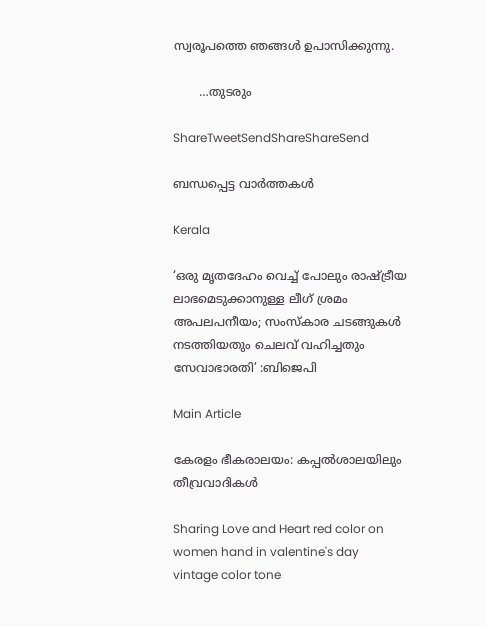സ്വരൂപത്തെ ഞങ്ങള്‍ ഉപാസിക്കുന്നു.

       …തുടരും

ShareTweetSendShareShareSend

ബന്ധപ്പെട്ട വാര്‍ത്തകള്‍

Kerala

‘ഒരു മൃതദേഹം വെച്ച് പോലും രാഷ്‌ട്രീയ ലാഭമെടുക്കാനുള്ള ലീഗ് ശ്രമം അപലപനീയം; സംസ്കാര ചടങ്ങുകൾ നടത്തിയതും ചെലവ് വഹിച്ചതും സേവാഭാരതി’ :ബിജെപി

Main Article

കേരളം ഭീകരാലയം: കപ്പല്‍ശാലയിലും തീവ്രവാദികള്‍

Sharing Love and Heart red color on women hand in valentine's day vintage color tone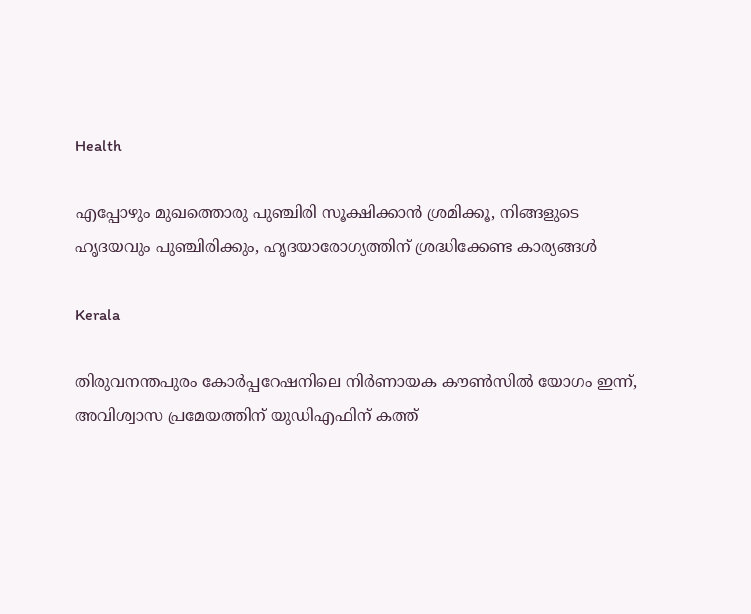Health

എപ്പോഴും മുഖത്തൊരു പുഞ്ചിരി സൂക്ഷിക്കാന്‍ ശ്രമിക്കൂ, നിങ്ങളുടെ ഹൃദയവും പുഞ്ചിരിക്കും, ഹൃദയാരോഗ്യത്തിന് ശ്രദ്ധിക്കേണ്ട കാര്യങ്ങൾ

Kerala

തിരുവനന്തപുരം കോർപ്പറേഷനിലെ നിർണായക കൗൺസിൽ യോഗം ഇന്ന്, അവിശ്വാസ പ്രമേയത്തിന് യുഡിഎഫിന് കത്ത്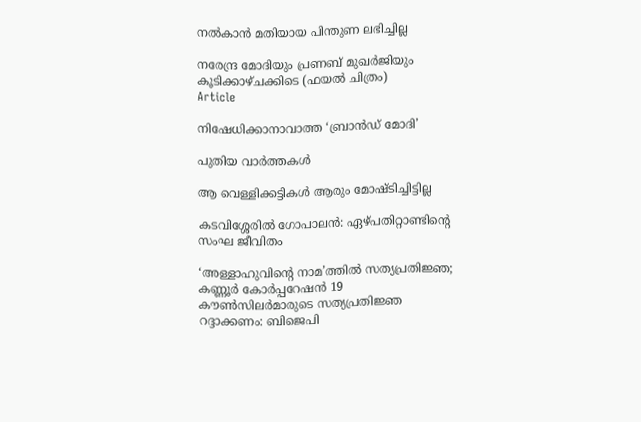നൽകാൻ മതിയായ പിന്തുണ ലഭിച്ചില്ല

നരേന്ദ്ര മോദിയും പ്രണബ് മുഖര്‍ജിയും കൂടിക്കാഴ്ചക്കിടെ (ഫയല്‍ ചിത്രം)
Article

നിഷേധിക്കാനാവാത്ത ‘ബ്രാന്‍ഡ് മോദി’

പുതിയ വാര്‍ത്തകള്‍

ആ വെള്ളിക്കട്ടികള്‍ ആരും മോഷ്ടിച്ചിട്ടില്ല

കടവിശ്ശേരില്‍ ഗോപാലന്‍: ഏഴ്പതിറ്റാണ്ടിന്റെ സംഘ ജീവിതം

‘അള്ളാഹുവിന്റെ നാമ’ത്തില്‍ സത്യപ്രതിജ്ഞ; കണ്ണൂര്‍ കോര്‍പ്പറേഷന്‍ 19 കൗണ്‍സിലര്‍മാരുടെ സത്യപ്രതിജ്ഞ റദ്ദാക്കണം: ബിജെപി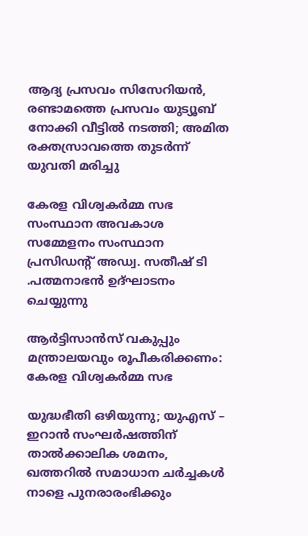ആദ്യ പ്രസവം സിസേറിയൻ, രണ്ടാമത്തെ പ്രസവം യുട്യൂബ് നോക്കി വീട്ടിൽ നടത്തി; അമിത രക്തസ്രാവത്തെ തുടർന്ന് യുവതി മരിച്ചു

കേരള വിശ്വകര്‍മ്മ സഭ സംസ്ഥാന അവകാശ സമ്മേളനം സംസ്ഥാന പ്രസിഡന്റ് അഡ്വ. സതീഷ് ടി .പത്മനാഭന്‍ ഉദ്ഘാടനം ചെയ്യുന്നു

ആര്‍ട്ടിസാന്‍സ് വകുപ്പും മന്ത്രാലയവും രൂപീകരിക്കണം: കേരള വിശ്വകര്‍മ്മ സഭ

യുദ്ധഭീതി ഒഴിയുന്നു; യുഎസ് – ഇറാൻ സംഘർഷത്തിന് താൽക്കാലിക ശമനം, ഖത്തറിൽ സമാധാന ചർച്ചകൾ നാളെ പുനരാരംഭിക്കും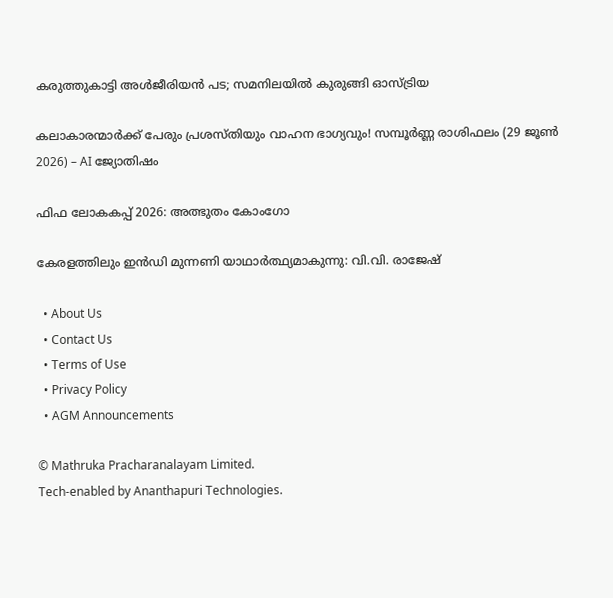കരുത്തുകാട്ടി അള്‍ജീരിയന്‍ പട; സമനിലയില്‍ കുരുങ്ങി ഓസ്ട്രിയ

കലാകാരന്മാർക്ക് പേരും പ്രശസ്തിയും വാഹന ഭാഗ്യവും! സമ്പൂർണ്ണ രാശിഫലം (29 ജൂൺ 2026) – AI ജ്യോതിഷം

ഫിഫ ലോകകപ്പ് 2026: അത്ഭുതം കോംഗോ

കേരളത്തിലും ഇന്‍ഡി മുന്നണി യാഥാര്‍ത്ഥ്യമാകുന്നു: വി.വി. രാജേഷ്

  • About Us
  • Contact Us
  • Terms of Use
  • Privacy Policy
  • AGM Announcements

© Mathruka Pracharanalayam Limited.
Tech-enabled by Ananthapuri Technologies.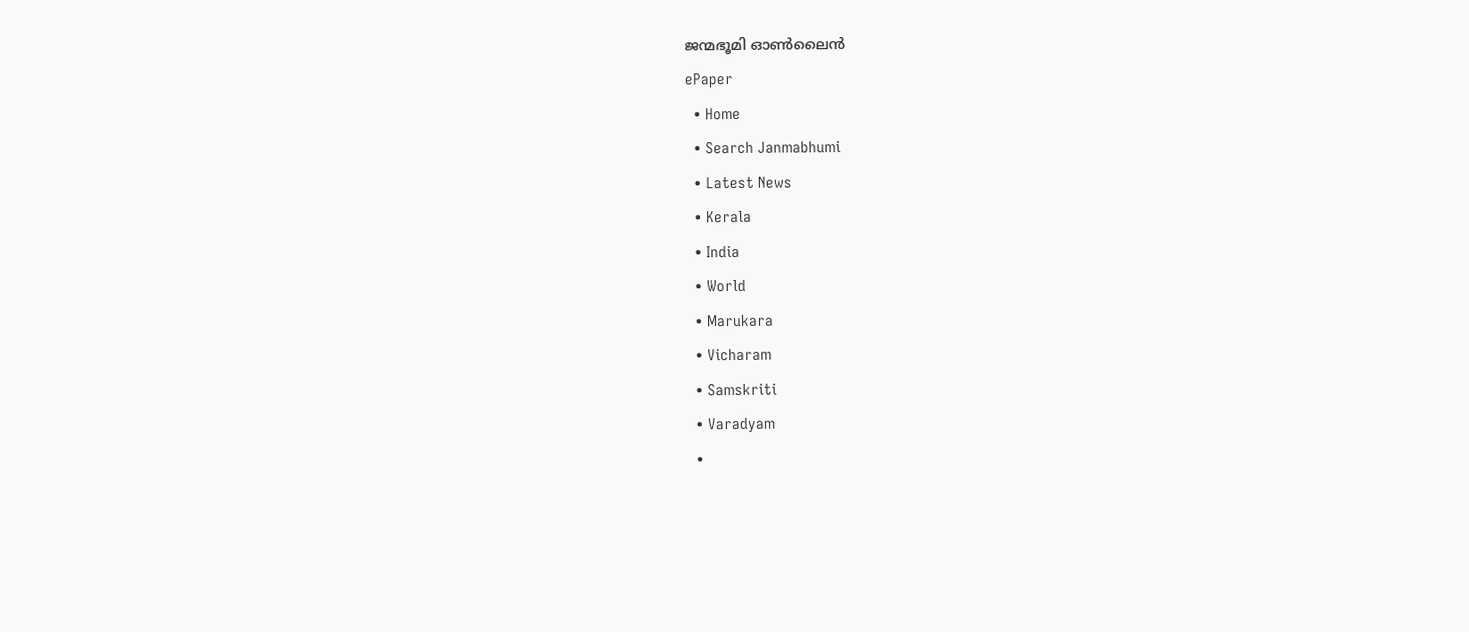ജന്മഭൂമി ഓണ്‍ലൈന്‍
ePaper
  • Home
  • Search Janmabhumi
  • Latest News
  • Kerala
  • India
  • World
  • Marukara
  • Vicharam
  • Samskriti
  • Varadyam
  •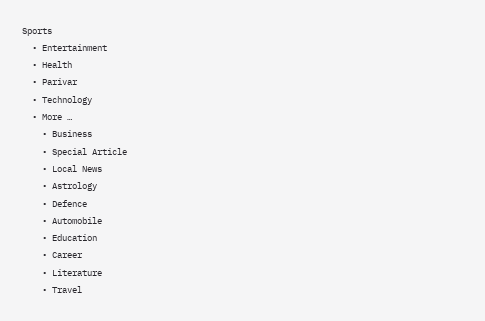Sports
  • Entertainment
  • Health
  • Parivar
  • Technology
  • More …
    • Business
    • Special Article
    • Local News
    • Astrology
    • Defence
    • Automobile
    • Education
    • Career
    • Literature
    • Travel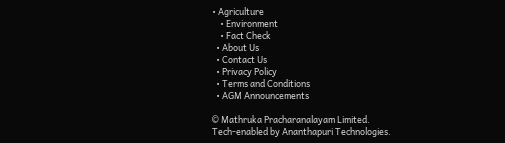• Agriculture
    • Environment
    • Fact Check
  • About Us
  • Contact Us
  • Privacy Policy
  • Terms and Conditions
  • AGM Announcements

© Mathruka Pracharanalayam Limited.
Tech-enabled by Ananthapuri Technologies.